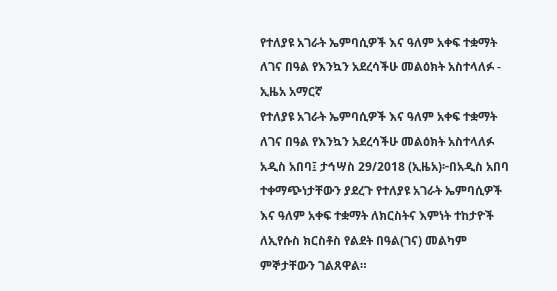የተለያዩ አገራት ኤምባሲዎች እና ዓለም አቀፍ ተቋማት ለገና በዓል የእንኳን አደረሳችሁ መልዕክት አስተላለፉ - ኢዜአ አማርኛ
የተለያዩ አገራት ኤምባሲዎች እና ዓለም አቀፍ ተቋማት ለገና በዓል የእንኳን አደረሳችሁ መልዕክት አስተላለፉ
አዲስ አበባ፤ ታኅሣስ 29/2018 (ኢዜአ)፦በአዲስ አበባ ተቀማጭነታቸውን ያደረጉ የተለያዩ አገራት ኤምባሲዎች እና ዓለም አቀፍ ተቋማት ለክርስትና እምነት ተከታዮች ለኢየሱስ ክርስቶስ የልደት በዓል(ገና) መልካም ምኞታቸውን ገልጸዋል።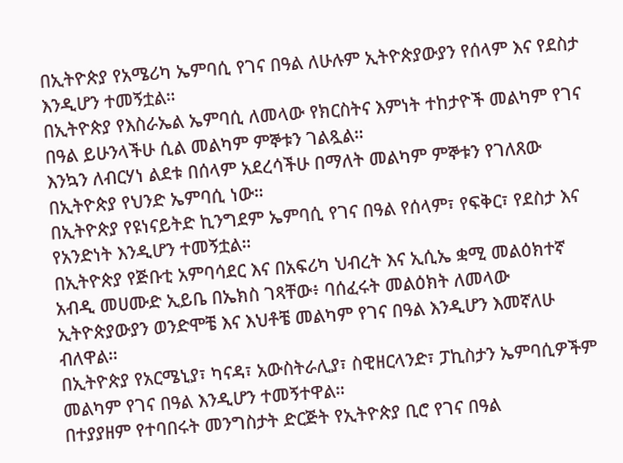በኢትዮጵያ የአሜሪካ ኤምባሲ የገና በዓል ለሁሉም ኢትዮጵያውያን የሰላም እና የደስታ እንዲሆን ተመኝቷል።
በኢትዮጵያ የእስራኤል ኤምባሲ ለመላው የክርስትና እምነት ተከታዮች መልካም የገና በዓል ይሁንላችሁ ሲል መልካም ምኞቱን ገልጿል።
እንኳን ለብርሃነ ልደቱ በሰላም አደረሳችሁ በማለት መልካም ምኞቱን የገለጸው በኢትዮጵያ የህንድ ኤምባሲ ነው።
በኢትዮጵያ የዩነናይትድ ኪንግደም ኤምባሲ የገና በዓል የሰላም፣ የፍቅር፣ የደስታ እና የአንድነት እንዲሆን ተመኝቷል።
በኢትዮጵያ የጅቡቲ አምባሳደር እና በአፍሪካ ህብረት እና ኢሲኤ ቋሚ መልዕክተኛ አብዲ መሀሙድ ኢይቤ በኤክስ ገጻቸው፥ ባሰፈሩት መልዕክት ለመላው ኢትዮጵያውያን ወንድሞቼ እና እህቶቼ መልካም የገና በዓል እንዲሆን እመኛለሁ ብለዋል።
በኢትዮጵያ የአርሜኒያ፣ ካናዳ፣ አውስትራሊያ፣ ስዊዘርላንድ፣ ፓኪስታን ኤምባሲዎችም መልካም የገና በዓል እንዲሆን ተመኝተዋል።
በተያያዘም የተባበሩት መንግስታት ድርጅት የኢትዮጵያ ቢሮ የገና በዓል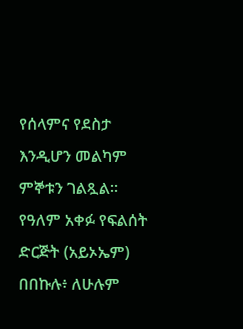የሰላምና የደስታ እንዲሆን መልካም ምኞቱን ገልጿል።
የዓለም አቀፉ የፍልሰት ድርጅት (አይኦኤም) በበኩሉ፥ ለሁሉም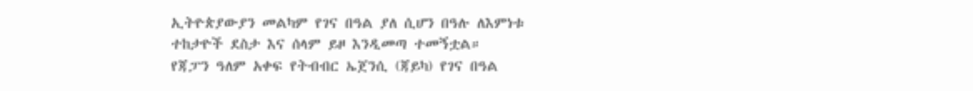ኢትዮጵያውያን መልካም የገና በዓል ያለ ሲሆን በዓሉ ለእምነቱ ተከታዮች ደስታ እና ሰላም ይዞ እንዲመጣ ተመኝቷል።
የጃፓን ዓለም አቀፍ የትብብር ኤጀንሲ (ጃይካ) የገና በዓል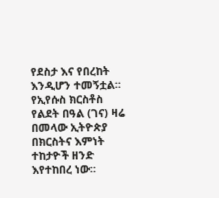የደስታ እና የበረከት እንዲሆን ተመኝቷል።
የኢየሱስ ክርስቶስ የልደት በዓል (ገና) ዛሬ በመላው ኢትዮጵያ በክርስትና እምነት ተከታዮች ዘንድ እየተከበረ ነው።